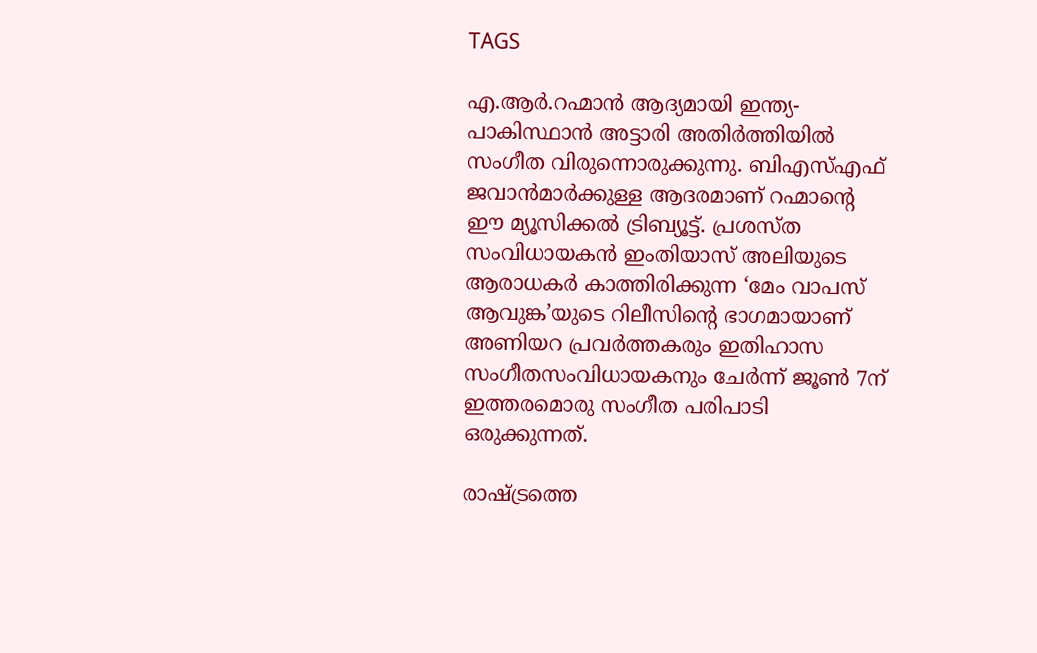TAGS

എ.ആര്‍.റഹ്മാൻ ആദ്യമായി ഇന്ത്യ- പാകിസ്ഥാൻ അട്ടാരി അതിര്‍ത്തിയില്‍ സംഗീത വിരുന്നൊരുക്കുന്നു. ബിഎസ്എഫ് ജവാൻമാർക്കുള്ള ആദരമാണ് റഹ്മാന്റെ ഈ മ്യൂസിക്കൽ ട്രിബ്യൂട്ട്. പ്രശസ്ത സംവിധായകൻ ഇംതിയാസ് അലിയുടെ ആരാധകർ കാത്തിരിക്കുന്ന ‘മേം വാപസ്  ആവുങ്ക’യുടെ റിലീസിന്റെ ഭാഗമായാണ് അണിയറ പ്രവർത്തകരും ഇതിഹാസ സംഗീതസംവിധായകനും ചേർന്ന് ജൂൺ 7ന് ഇത്തരമൊരു സംഗീത പരിപാടി ഒരുക്കുന്നത്.

രാഷ്ട്രത്തെ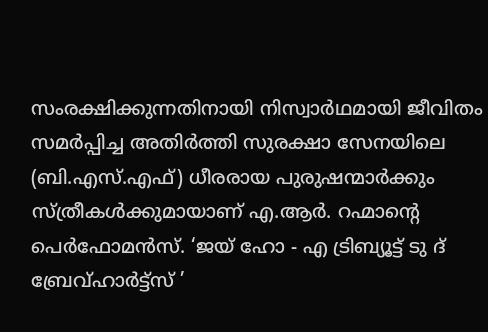സംരക്ഷിക്കുന്നതിനായി നിസ്വാർഥമായി ജീവിതം സമർപ്പിച്ച അതിർത്തി സുരക്ഷാ സേനയിലെ (ബി.എസ്.എഫ്) ധീരരായ പുരുഷന്മാർക്കും സ്ത്രീകൾക്കുമായാണ് എ.ആര്‍‍. റഹ്മാന്റെ പെർഫോമൻസ്. ‘ജയ് ഹോ - എ ട്രിബ്യൂട്ട് ടു ദ് ബ്രേവ്‌ഹാർട്ട്‌സ് ’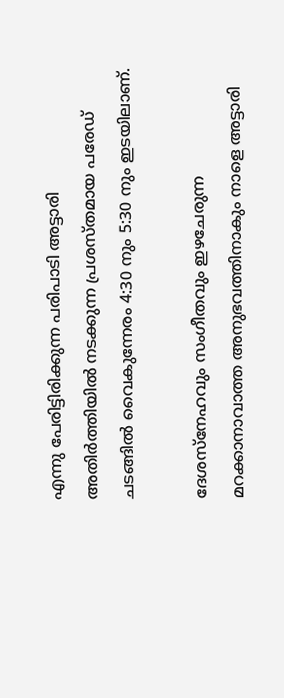എന്നു പേരിട്ടിരിക്കുന്ന പരിപാടി അട്ടാരി അതിർത്തിയിൽ നടക്കുന്ന പ്രശസ്തമായ പരേഡ് ചടങ്ങിൽ വൈകുന്നേരം 4:30 നും 5:30 നും ഇടയിലാണ്.

ദേശസ്നേഹവും സംഗീതവും ഇഴചേരുന്ന മറക്കാനാവാത്ത അനുഭവത്തിനാകും നാളെ അട്ടാരി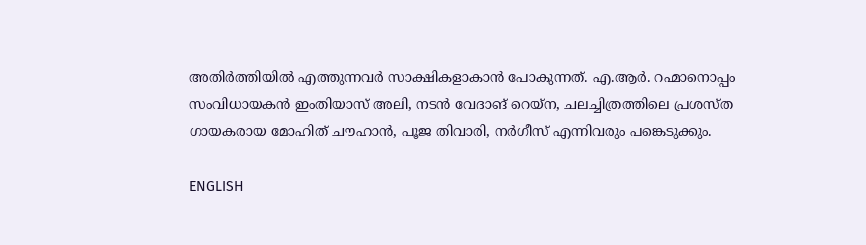അതിര്‍ത്തിയില്‍ എത്തുന്നവർ സാക്ഷികളാകാൻ പോകുന്നത്. എ.ആർ. റഹ്മാനൊപ്പം സംവിധായകൻ ഇംതിയാസ് അലി, നടൻ വേദാങ് റെയ്‌ന, ചലച്ചിത്രത്തിലെ പ്രശസ്ത ഗായകരായ മോഹിത് ചൗഹാൻ, പൂജ തിവാരി, നർഗീസ് എന്നിവരും പങ്കെടുക്കും.

ENGLISH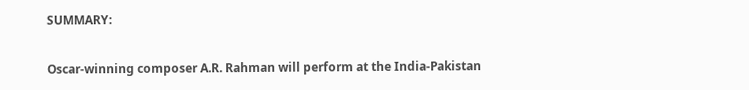SUMMARY:

Oscar-winning composer A.R. Rahman will perform at the India-Pakistan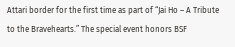Attari border for the first time as part of “Jai Ho – A Tribute to the Bravehearts.” The special event honors BSF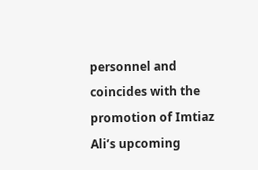personnel and coincides with the promotion of Imtiaz Ali’s upcoming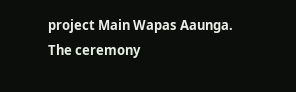project Main Wapas Aaunga. The ceremony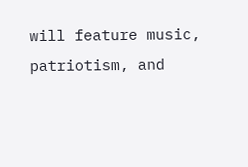will feature music, patriotism, and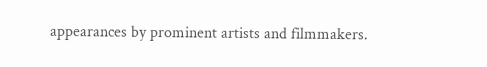appearances by prominent artists and filmmakers.